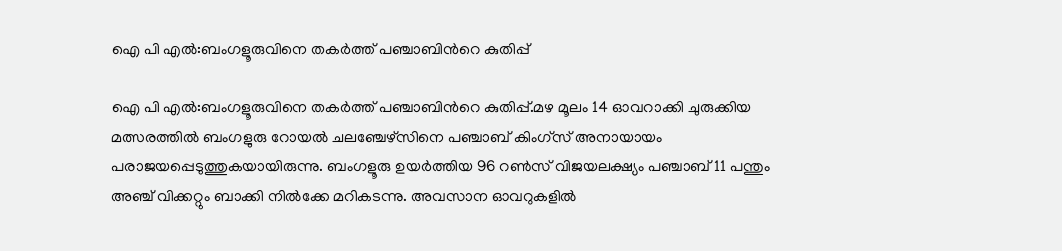ഐ പി എൽ:ബംഗളൂരുവിനെ തകർത്ത് പഞ്ചാബിന്‍റെ കുതിപ്പ്

ഐ പി എൽ:ബംഗളൂരുവിനെ തകർത്ത് പഞ്ചാബിന്‍റെ കുതിപ്പ്.മഴ മൂലം 14 ഓവറാക്കി ചുരുക്കിയ മത്സരത്തില്‍ ബംഗളുരു റോയല്‍ ചലഞ്ചേഴ്സിനെ പഞ്ചാബ് കിംഗ്സ് അനായായം പരാജയപ്പെടുത്തുകയായിരുന്നു. ബംഗളൂരു ഉയർത്തിയ 96 റണ്‍സ് വിജയലക്ഷ്യം പഞ്ചാബ് 11 പന്തും അഞ്ച് വിക്കറ്റും ബാക്കി നില്‍ക്കേ മറികടന്നു. അവസാന ഓവറുകളില്‍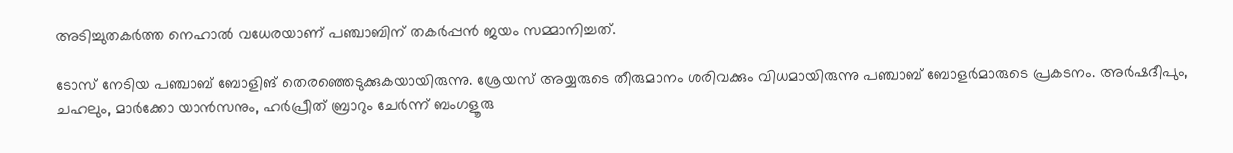അടിച്ചുതകർത്ത നെഹാല്‍ വധേരയാണ് പഞ്ചാബിന് തകർപ്പൻ ജയം സമ്മാനിച്ചത്.

ടോസ് നേടിയ പഞ്ചാബ് ബോളിങ് തെരഞ്ഞെടുക്കുകയായിരുന്നു. ശ്രേയസ് അയ്യരുടെ തീരുമാനം ശരിവക്കും വിധമായിരുന്നു പഞ്ചാബ് ബോളർമാരുടെ പ്രകടനം. അർഷദീപും, ചഹലും, മാർക്കോ യാൻസനും, ഹർപ്രീത് ബ്രാറും ചേർന്ന് ബംഗളൂരു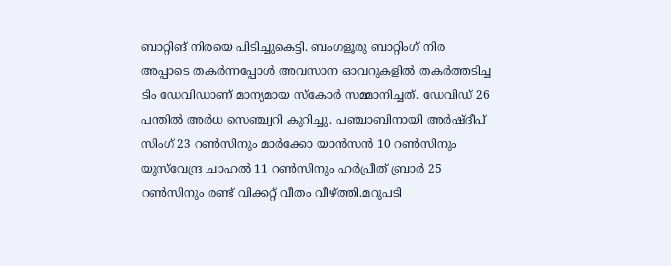ബാറ്റിങ് നിരയെ പിടിച്ചുകെട്ടി. ബംഗളൂരു ബാറ്റിംഗ് നിര അപ്പാടെ തകർന്നപ്പോള്‍ അവസാന ഓവറുകളില്‍ തകർത്തടിച്ച ടിം ഡേവിഡാണ് മാന്യമായ സ്‌കോർ സമ്മാനിച്ചത്. ഡേവിഡ് 26 പന്തില്‍ അർധ സെഞ്ച്വറി കുറിച്ചു. പഞ്ചാബിനായി അര്‍ഷ്ദീപ് സിംഗ് 23 റണ്‍സിനും മാര്‍ക്കോ യാന്‍സൻ 10 റണ്‍സിനും യുസ്‌വേന്ദ്ര ചാഹല്‍ 11 റണ്‍സിനും ഹര്‍പ്രീത് ബ്രാർ 25 റണ്‍സിനും രണ്ട് വിക്കറ്റ് വീതം വീഴ്ത്തി.മറുപടി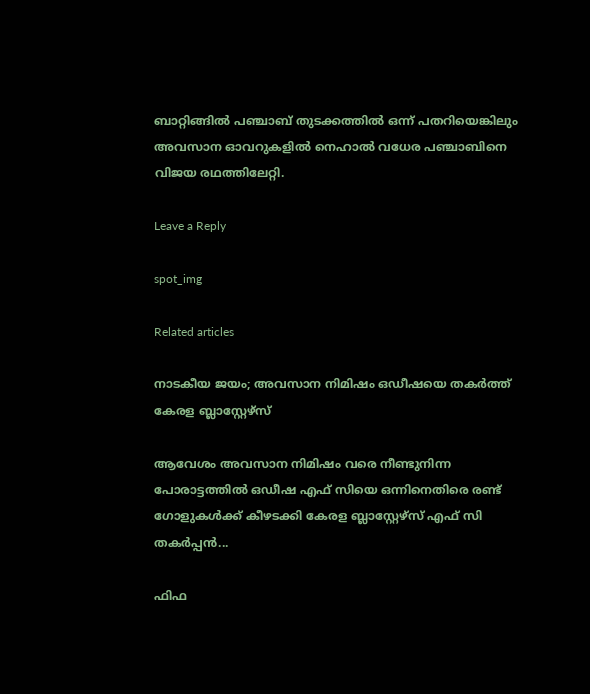ബാറ്റിങ്ങില്‍ പഞ്ചാബ് തുടക്കത്തില്‍ ഒന്ന് പതറിയെങ്കിലും അവസാന ഓവറുകളില്‍ നെഹാല്‍ വധേര പഞ്ചാബിനെ വിജയ രഥത്തിലേറ്റി.

Leave a Reply

spot_img

Related articles

നാടകീയ ജയം; അവസാന നിമിഷം ഒഡീഷയെ തകർത്ത് കേരള ബ്ലാസ്റ്റേഴ്‌സ്

ആവേശം അവസാന നിമിഷം വരെ നീണ്ടുനിന്ന പോരാട്ടത്തിൽ ഒഡീഷ എഫ്‌ സിയെ ഒന്നിനെതിരെ രണ്ട് ഗോളുകൾക്ക് കീഴടക്കി കേരള ബ്ലാസ്റ്റേഴ്‌സ് എഫ് സി തകർപ്പൻ...

ഫിഫ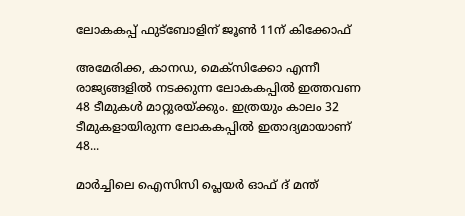ലോകകപ്പ് ഫുട്‌ബോളിന് ജൂണ്‍ 11ന് കിക്കോഫ്

അമേരിക്ക, കാനഡ, മെക്‌സിക്കോ എന്നീ രാജ്യങ്ങളില്‍ നടക്കുന്ന ലോകകപ്പില്‍ ഇത്തവണ 48 ടീമുകള്‍ മാറ്റുരയ്‌ക്കും. ഇത്രയും കാലം 32 ടീമുകളായിരുന്ന ലോകകപ്പില്‍ ഇതാദ്യമായാണ് 48...

മാർച്ചിലെ ഐസിസി പ്ലെയർ ഓഫ് ദ് മന്ത്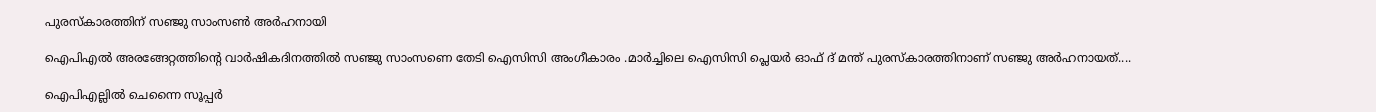പുരസ്കാരത്തിന് സഞ്ജു സാംസൺ അർഹനായി

ഐപിഎൽ അരങ്ങേറ്റത്തിൻ്റെ വാർഷികദിനത്തിൽ സഞ്ജു സാംസണെ തേടി ഐസിസി അംഗീകാരം .മാർച്ചിലെ ഐസിസി പ്ലെയർ ഓഫ് ദ് മന്ത് പുരസ്കാരത്തിനാണ് സഞ്ജു അർഹനായത്....

ഐപിഎല്ലില്‍ ചെന്നൈ സൂപ്പര്‍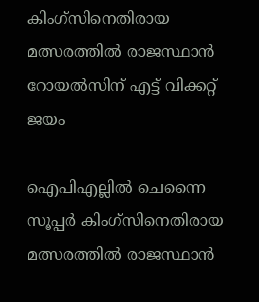കിംഗ്‌സിനെതിരായ മത്സരത്തില്‍ രാജസ്ഥാന്‍ റോയല്‍സിന് എട്ട് വിക്കറ്റ് ജയം

ഐപിഎല്ലില്‍ ചെന്നൈ സൂപ്പര്‍ കിംഗ്‌സിനെതിരായ മത്സരത്തില്‍ രാജസ്ഥാന്‍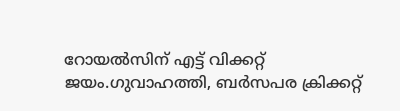റോയല്‍സിന് എട്ട് വിക്കറ്റ് ജയം.ഗുവാഹത്തി, ബര്‍സപര ക്രിക്കറ്റ്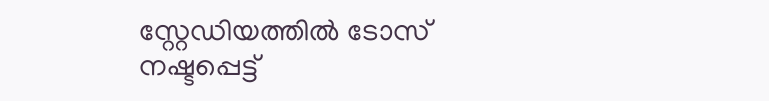സ്റ്റേഡിയത്തില്‍ ടോസ് നഷ്ടപ്പെട്ട്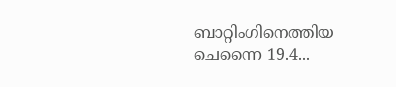ബാറ്റിംഗിനെത്തിയ ചെന്നൈ 19.4...